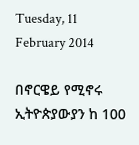Tuesday, 11 February 2014

በኖርዌይ የሚኖሩ ኢትዮጵያውያን ከ 100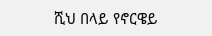ሺህ በላይ የኖርዌይ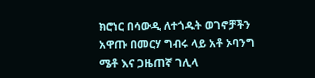ክሮነር በሳውዲ ለተጎዱት ወገኖቻችን አዋጡ በመርሃ ግብሩ ላይ አቶ ኦባንግ ሜቶ እና ጋዜጠኛ ገሊላ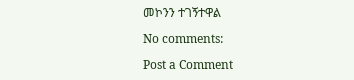መኮንን ተገኝተዋል

No comments:

Post a Comment